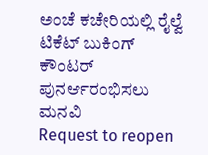ಅಂಚೆ ಕಚೇರಿಯಲ್ಲಿ ರೈಲ್ವೆ ಟಿಕೆಟ್ ಬುಕಿಂಗ್ ಕೌಂಟರ್ ಪುನರ್ಆರಂಭಿಸಲು ಮನವಿ
Request to reopen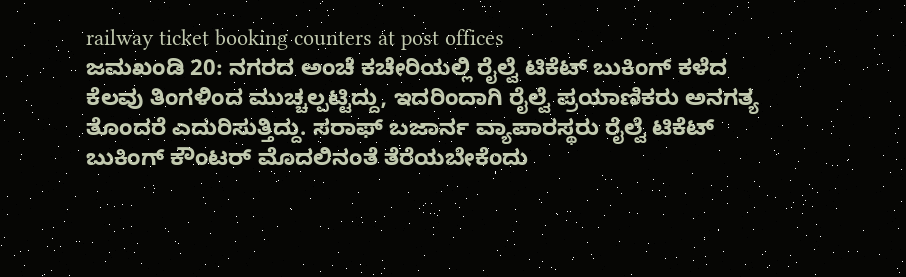railway ticket booking counters at post offices
ಜಮಖಂಡಿ 20: ನಗರದ ಅಂಚೆ ಕಚೇರಿಯಲ್ಲಿ ರೈಲ್ವೆ ಟಿಕೆಟ್ ಬುಕಿಂಗ್ ಕಳೆದ ಕೆಲವು ತಿಂಗಳಿಂದ ಮುಚ್ಚಲ್ಪಟ್ಟಿದ್ದು, ಇದರಿಂದಾಗಿ ರೈಲ್ವೆ ಪ್ರಯಾಣಿಕರು ಅನಗತ್ಯ ತೊಂದರೆ ಎದುರಿಸುತ್ತಿದ್ದು. ಸರಾಫ್ ಬಜಾರ್ನ ವ್ಯಾಪಾರಸ್ಥರು ರೈಲ್ವೆ ಟಿಕೆಟ್ ಬುಕಿಂಗ್ ಕೌಂಟರ್ ಮೊದಲಿನಂತೆ ತೆರೆಯಬೇಕೆಂದು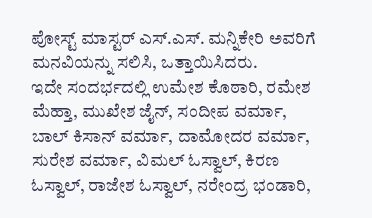ಪೋಸ್ಟ್ ಮಾಸ್ಟರ್ ಎಸ್.ಎಸ್. ಮನ್ನಿಕೇರಿ ಅವರಿಗೆ ಮನವಿಯನ್ನು ಸಲಿಸಿ, ಒತ್ತಾಯಿಸಿದರು.
ಇದೇ ಸಂದರ್ಭದಲ್ಲಿ ಉಮೇಶ ಕೊಠಾರಿ, ರಮೇಶ ಮೆಹ್ತಾ, ಮುಖೇಶ ಜೈನ್, ಸಂದೀಪ ವರ್ಮಾ, ಬಾಲ್ ಕಿಸಾನ್ ವರ್ಮಾ, ದಾಮೋದರ ವರ್ಮಾ, ಸುರೇಶ ವರ್ಮಾ, ವಿಮಲ್ ಓಸ್ವಾಲ್, ಕಿರಣ ಓಸ್ವಾಲ್, ರಾಜೇಶ ಓಸ್ವಾಲ್, ನರೇಂದ್ರ ಭಂಡಾರಿ,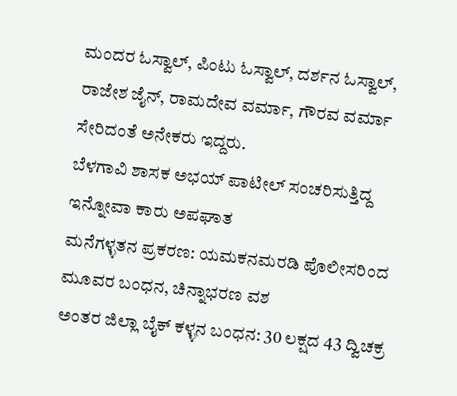ಮಂದರ ಓಸ್ವಾಲ್, ಪಿಂಟು ಓಸ್ವಾಲ್, ದರ್ಶನ ಓಸ್ವಾಲ್, ರಾಜೇಶ ಜೈನ್, ರಾಮದೇವ ವರ್ಮಾ, ಗೌರವ ವರ್ಮಾ ಸೇರಿದಂತೆ ಅನೇಕರು ಇದ್ದರು.
ಬೆಳಗಾವಿ ಶಾಸಕ ಅಭಯ್ ಪಾಟೀಲ್ ಸಂಚರಿಸುತ್ತಿದ್ದ ಇನ್ನೋವಾ ಕಾರು ಅಪಘಾತ
ಮನೆಗಳ್ಳತನ ಪ್ರಕರಣ: ಯಮಕನಮರಡಿ ಪೊಲೀಸರಿಂದ ಮೂವರ ಬಂಧನ, ಚಿನ್ನಾಭರಣ ವಶ
ಅಂತರ ಜಿಲ್ಲಾ ಬೈಕ್ ಕಳ್ಳನ ಬಂಧನ: 30 ಲಕ್ಷದ 43 ದ್ವಿಚಕ್ರ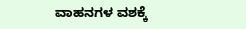ವಾಹನಗಳ ವಶಕ್ಕೆ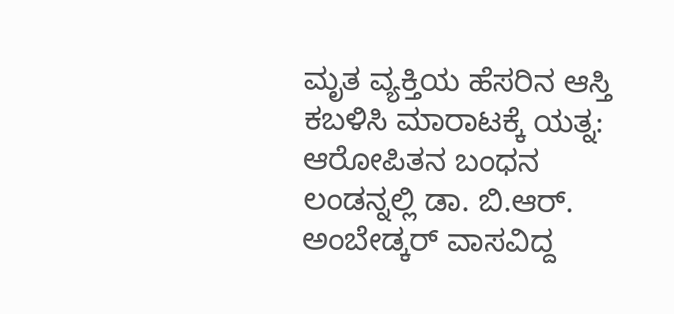ಮೃತ ವ್ಯಕ್ತಿಯ ಹೆಸರಿನ ಆಸ್ತಿ ಕಬಳಿಸಿ ಮಾರಾಟಕ್ಕೆ ಯತ್ನ: ಆರೋಪಿತನ ಬಂಧನ
ಲಂಡನ್ನಲ್ಲಿ ಡಾ. ಬಿ.ಆರ್. ಅಂಬೇಡ್ಕರ್ ವಾಸವಿದ್ದ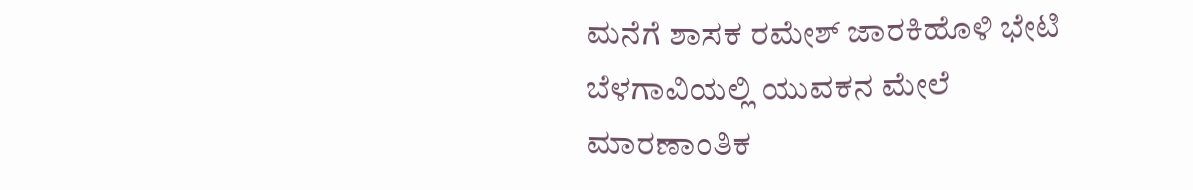ಮನೆಗೆ ಶಾಸಕ ರಮೇಶ್ ಜಾರಕಿಹೊಳಿ ಭೇಟಿ
ಬೆಳಗಾವಿಯಲ್ಲಿ ಯುವಕನ ಮೇಲೆ ಮಾರಣಾಂತಿಕ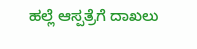ಹಲ್ಲೆ ಆಸ್ಪತ್ರೆಗೆ ದಾಖಲು